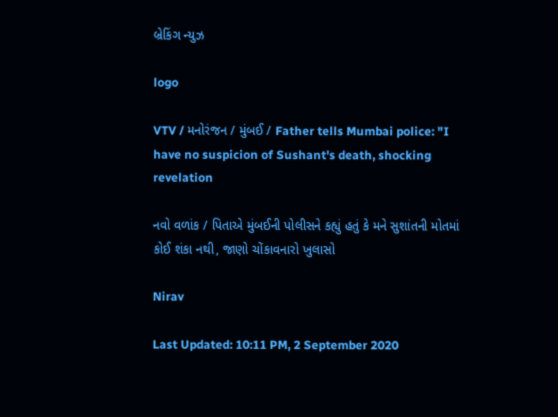બ્રેકિંગ ન્યુઝ

logo

VTV / મનોરંજન / મુંબઈ / Father tells Mumbai police: "I have no suspicion of Sushant's death, shocking revelation

નવો વળાંક / પિતાએ મુંબઈની પોલીસને કહ્યું હતું કે મને સુશાંતની મોતમાં કોઈ શંકા નથી, જાણો ચોંકાવનારો ખુલાસો

Nirav

Last Updated: 10:11 PM, 2 September 2020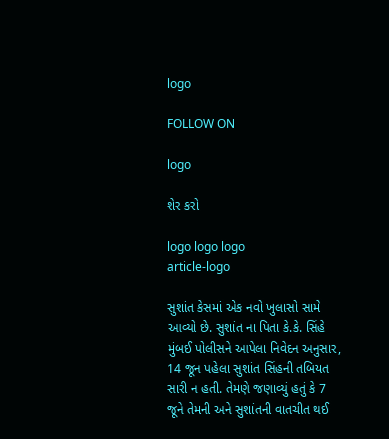logo

FOLLOW ON

logo

શેર કરો

logo logo logo
article-logo

સુશાંત કેસમાં એક નવો ખુલાસો સામે આવ્યો છે. સુશાંત ના પિતા કે.કે. સિંહે મુંબઈ પોલીસને આપેલા નિવેદન અનુસાર, 14 જૂન પહેલા સુશાંત સિંહની તબિયત સારી ન હતી. તેમણે જણાવ્યું હતું કે 7 જૂને તેમની અને સુશાંતની વાતચીત થઈ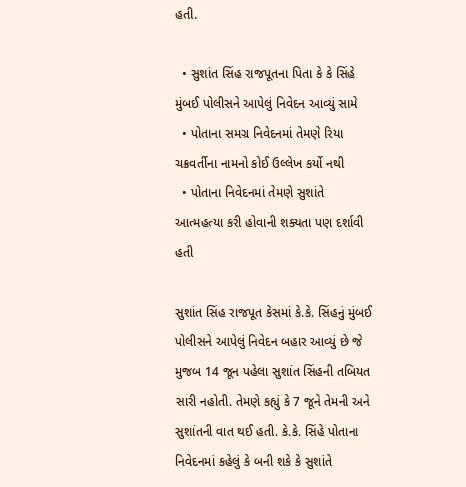હતી.

  • સુશાંત સિંહ રાજપૂતના પિતા કે કે સિંહે મુંબઈ પોલીસને આપેલું નિવેદન આવ્યું સામે
  • પોતાના સમગ્ર નિવેદનમાં તેમણે રિયા ચક્રવર્તીના નામનો કોઈ ઉલ્લેખ કર્યો નથી
  • પોતાના નિવેદનમાં તેમણે સુશાંતે આત્મહત્યા કરી હોવાની શક્યતા પણ દર્શાવી હતી

સુશાંત સિંહ રાજપૂત કેસમાં કે.કે. સિંહનું મુંબઈ પોલીસને આપેલું નિવેદન બહાર આવ્યું છે જે મુજબ 14 જૂન પહેલા સુશાંત સિંહની તબિયત સારી નહોતી. તેમણે કહ્યું કે 7 જૂને તેમની અને સુશાંતની વાત થઈ હતી. કે.કે. સિંહે પોતાના નિવેદનમાં કહેલું કે બની શકે કે સુશાંતે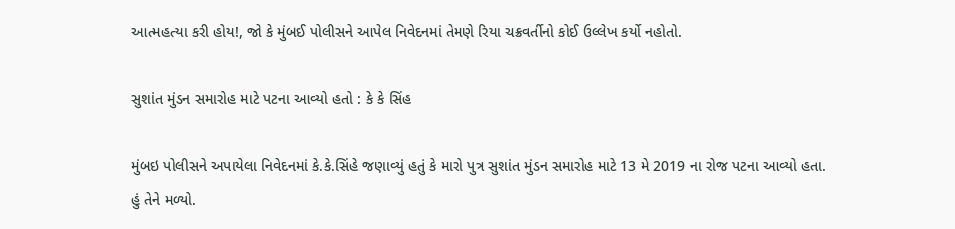આત્મહત્યા કરી હોય!, જો કે મુંબઈ પોલીસને આપેલ નિવેદનમાં તેમણે રિયા ચક્રવર્તીનો કોઈ ઉલ્લેખ કર્યો નહોતો.

સુશાંત મુંડન સમારોહ માટે પટના આવ્યો હતો : કે કે સિંહ

મુંબઇ પોલીસને અપાયેલા નિવેદનમાં કે.કે.સિંહે જણાવ્યું હતું કે મારો પુત્ર સુશાંત મુંડન સમારોહ માટે 13 મે 2019 ના રોજ પટના આવ્યો હતા. હું તેને મળ્યો.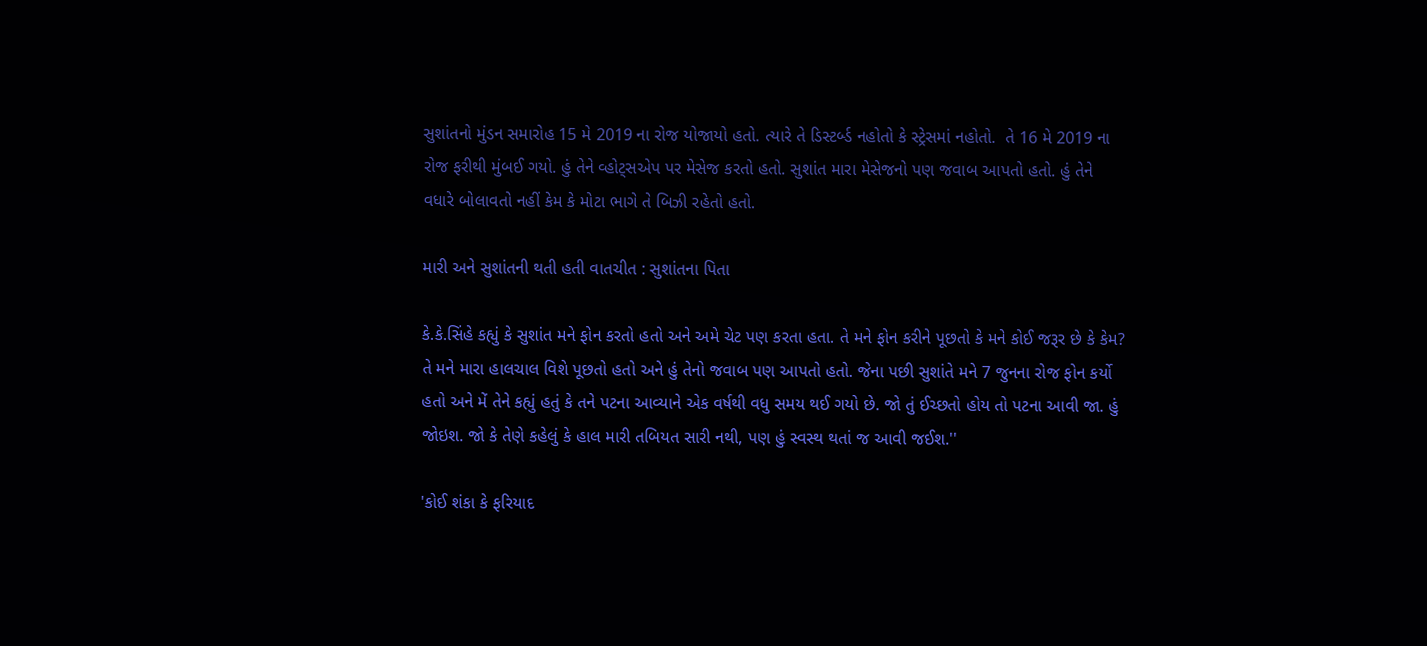સુશાંતનો મુંડન સમારોહ 15 મે 2019 ના રોજ યોજાયો હતો. ત્યારે તે ડિસ્ટર્બ્ડ નહોતો કે સ્ટ્રેસમાં નહોતો.  તે 16 મે 2019 ના રોજ ફરીથી મુંબઈ ગયો. હું તેને વ્હોટ્સએપ પર મેસેજ કરતો હતો. સુશાંત મારા મેસેજનો પણ જવાબ આપતો હતો. હું તેને વધારે બોલાવતો નહીં કેમ કે મોટા ભાગે તે બિઝી રહેતો હતો.

મારી અને સુશાંતની થતી હતી વાતચીત : સુશાંતના પિતા

કે.કે.સિંહે કહ્યું કે સુશાંત મને ફોન કરતો હતો અને અમે ચેટ પણ કરતા હતા. તે મને ફોન કરીને પૂછતો કે મને કોઈ જરૂર છે કે કેમ?  તે મને મારા હાલચાલ વિશે પૂછતો હતો અને હું તેનો જવાબ પણ આપતો હતો. જેના પછી સુશાંતે મને 7 જુનના રોજ ફોન કર્યો હતો અને મેં તેને કહ્યું હતું કે તને પટના આવ્યાને એક વર્ષથી વધુ સમય થઈ ગયો છે. જો તું ઈચ્છતો હોય તો પટના આવી જા. હું જોઇશ. જો કે તેણે કહેલું કે હાલ મારી તબિયત સારી નથી, પણ હું સ્વસ્થ થતાં જ આવી જઈશ.''

'કોઈ શંકા કે ફરિયાદ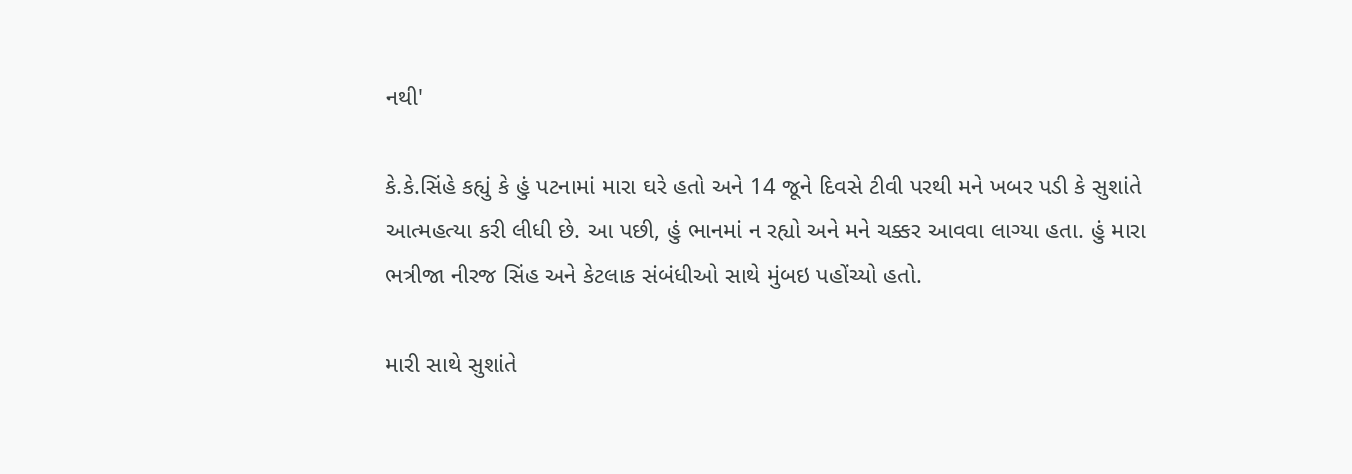નથી'

કે.કે.સિંહે કહ્યું કે હું પટનામાં મારા ઘરે હતો અને 14 જૂને દિવસે ટીવી પરથી મને ખબર પડી કે સુશાંતે આત્મહત્યા કરી લીધી છે. આ પછી, હું ભાનમાં ન રહ્યો અને મને ચક્કર આવવા લાગ્યા હતા. હું મારા ભત્રીજા નીરજ સિંહ અને કેટલાક સંબંધીઓ સાથે મુંબઇ પહોંચ્યો હતો.

મારી સાથે સુશાંતે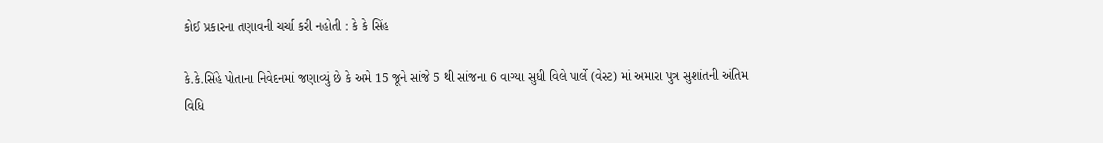કોઈ પ્રકારના તણાવની ચર્ચા કરી નહોતી : કે કે સિંહ

કે.કે.સિંહે પોતાના નિવેદનમાં જણાવ્યું છે કે અમે 15 જૂને સાંજે 5 થી સાંજના 6 વાગ્યા સુધી વિલે પાર્લે (વેસ્ટ) માં અમારા પુત્ર સુશાંતની અંતિમ વિધિ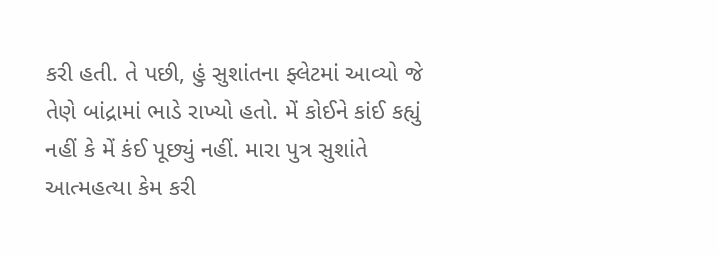કરી હતી. તે પછી, હું સુશાંતના ફ્લેટમાં આવ્યો જે તેણે બાંદ્રામાં ભાડે રાખ્યો હતો. મેં કોઈને કાંઈ કહ્યું નહીં કે મેં કંઈ પૂછ્યું નહીં. મારા પુત્ર સુશાંતે આત્મહત્યા કેમ કરી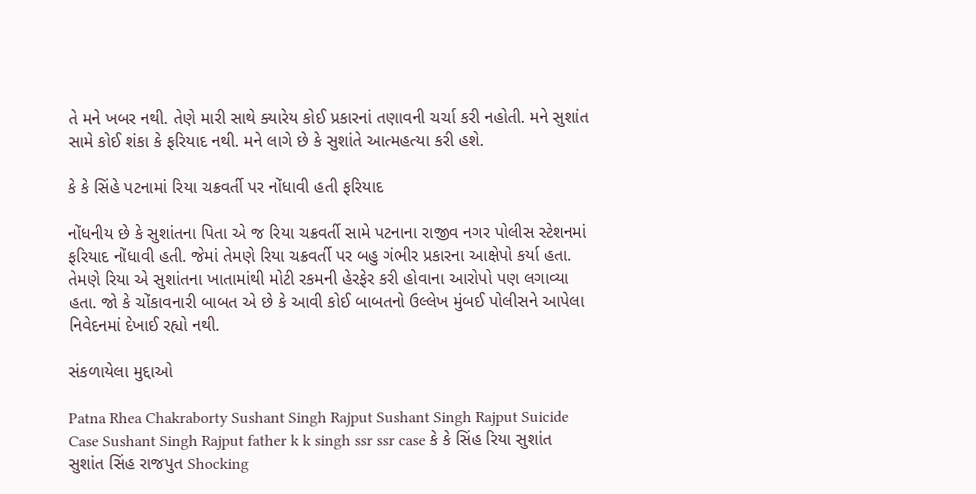તે મને ખબર નથી. તેણે મારી સાથે ક્યારેય કોઈ પ્રકારનાં તણાવની ચર્ચા કરી નહોતી. મને સુશાંત સામે કોઈ શંકા કે ફરિયાદ નથી. મને લાગે છે કે સુશાંતે આત્મહત્યા કરી હશે.

કે કે સિંહે પટનામાં રિયા ચક્રવર્તી પર નોંધાવી હતી ફરિયાદ

નોંધનીય છે કે સુશાંતના પિતા એ જ રિયા ચક્રવર્તી સામે પટનાના રાજીવ નગર પોલીસ સ્ટેશનમાં ફરિયાદ નોંધાવી હતી. જેમાં તેમણે રિયા ચક્રવર્તી પર બહુ ગંભીર પ્રકારના આક્ષેપો કર્યા હતા. તેમણે રિયા એ સુશાંતના ખાતામાંથી મોટી રકમની હેરફેર કરી હોવાના આરોપો પણ લગાવ્યા હતા. જો કે ચોંકાવનારી બાબત એ છે કે આવી કોઈ બાબતનો ઉલ્લેખ મુંબઈ પોલીસને આપેલા નિવેદનમાં દેખાઈ રહ્યો નથી.

સંકળાયેલા મુદ્દાઓ

Patna Rhea Chakraborty Sushant Singh Rajput Sushant Singh Rajput Suicide Case Sushant Singh Rajput father k k singh ssr ssr case કે કે સિંહ રિયા સુશાંત સુશાંત સિંહ રાજપુત Shocking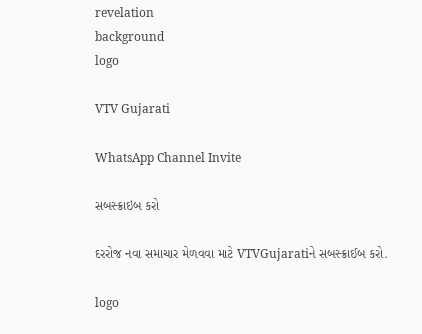revelation
background
logo

VTV Gujarati

WhatsApp Channel Invite

સબસ્ક્રાઇબ કરો

દરરોજ નવા સમાચાર મેળવવા માટે VTVGujaratiને સબસ્ક્રાઈબ કરો.

logo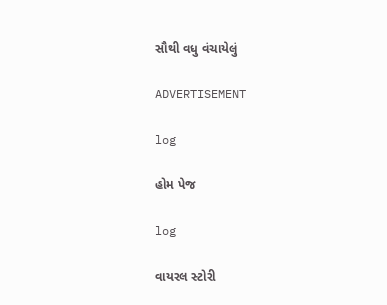સૌથી વધુ વંચાયેલું

ADVERTISEMENT

log

હોમ પેજ

log

વાયરલ સ્ટોરી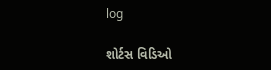log

શોર્ટસ વિડિઓ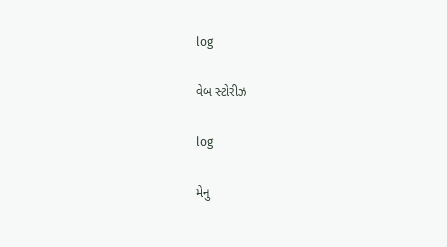log

વેબ સ્ટોરીઝ

log

મેનુ